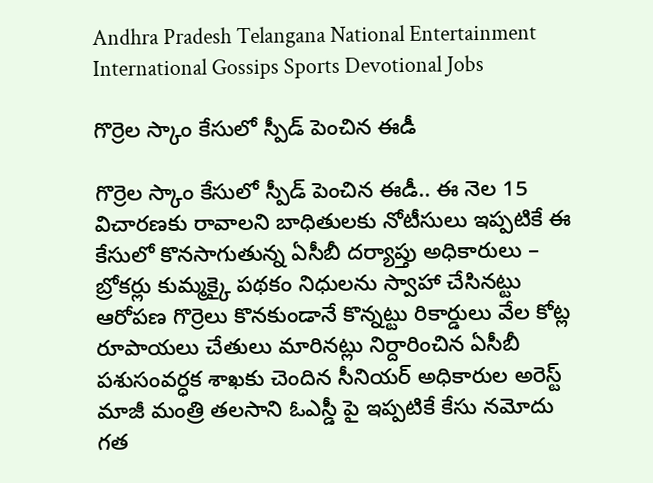Andhra Pradesh Telangana National Entertainment International Gossips Sports Devotional Jobs

గొర్రెల స్కాం కేసులో స్పీడ్ పెంచిన ఈడీ

గొర్రెల స్కాం కేసులో స్పీడ్ పెంచిన ఈడీ.. ఈ నెల 15 విచారణకు రావాలని బాధితులకు నోటీసులు ఇప్పటికే ఈ కేసులో కొనసాగుతున్న ఏసీబీ దర్యాప్తు అధికారులు – బ్రోకర్లు కుమ్మక్కై పథకం నిధులను స్వాహా చేసినట్టు ఆరోపణ గొర్రెలు కొనకుండానే కొన్నట్టు రికార్డులు వేల కోట్ల రూపాయలు చేతులు మారినట్లు నిర్దారించిన ఏసీబీ పశుసంవర్ధక శాఖకు చెందిన సీనియర్ అధికారుల అరెస్ట్ మాజీ మంత్రి తలసాని ఓఎస్డీ పై ఇప్పటికే కేసు నమోదు గత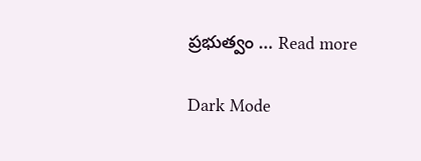ప్రభుత్వం … Read more

Dark Mode